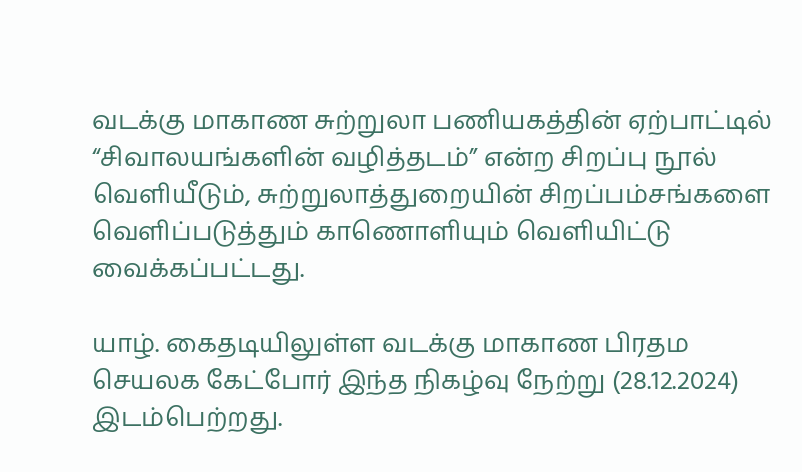வடக்கு மாகாண சுற்றுலா பணியகத்தின் ஏற்பாட்டில் “சிவாலயங்களின் வழித்தடம்” என்ற சிறப்பு நூல் வெளியீடும், சுற்றுலாத்துறையின் சிறப்பம்சங்களை வெளிப்படுத்தும் காணொளியும் வெளியிட்டு வைக்கப்பட்டது.

யாழ். கைதடியிலுள்ள வடக்கு மாகாண பிரதம செயலக கேட்போர் இந்த நிகழ்வு நேற்று (28.12.2024) இடம்பெற்றது.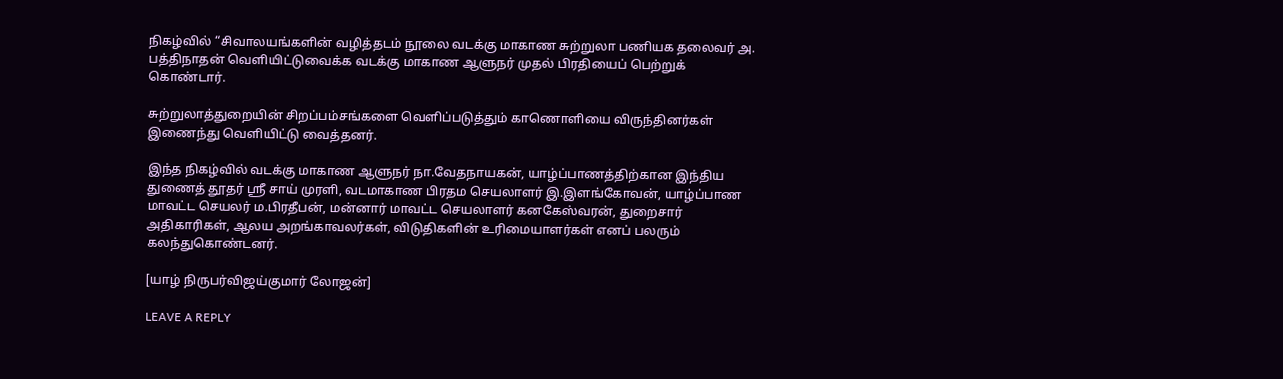நிகழ்வில் “சிவாலயங்களின் வழித்தடம் நூலை வடக்கு மாகாண சுற்றுலா பணியக தலைவர் அ. பத்திநாதன் வெளியிட்டுவைக்க வடக்கு மாகாண ஆளுநர் முதல் பிரதியைப் பெற்றுக் கொண்டார்.

சுற்றுலாத்துறையின் சிறப்பம்சங்களை வெளிப்படுத்தும் காணொளியை விருந்தினர்கள் இணைந்து வெளியிட்டு வைத்தனர்.

இந்த நிகழ்வில் வடக்கு மாகாண ஆளுநர் நா.வேதநாயகன், யாழ்ப்பாணத்திற்கான இந்திய துணைத் தூதர் ஸ்ரீ சாய் முரளி, வடமாகாண பிரதம செயலாளர் இ.இளங்கோவன், யாழ்ப்பாண மாவட்ட செயலர் ம.பிரதீபன், மன்னார் மாவட்ட செயலாளர் கனகேஸ்வரன், துறைசார் அதிகாரிகள், ஆலய அறங்காவலர்கள், விடுதிகளின் உரிமையாளர்கள் எனப் பலரும் கலந்துகொண்டனர்.

[யாழ் நிருபர்விஜய்குமார் லோஜன்]

LEAVE A REPLY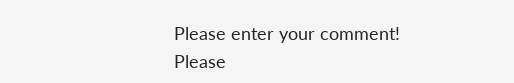Please enter your comment!
Please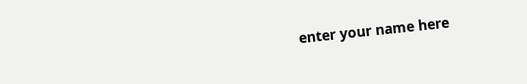enter your name here